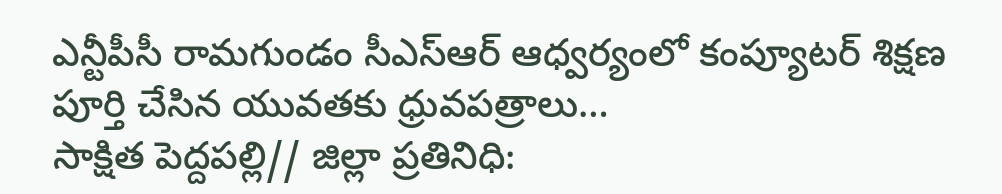ఎన్టీపీసీ రామగుండం సీఎస్ఆర్ ఆధ్వర్యంలో కంప్యూటర్ శిక్షణ పూర్తి చేసిన యువతకు ధ్రువపత్రాలు…
సాక్షిత పెద్దపల్లి// జిల్లా ప్రతినిధి: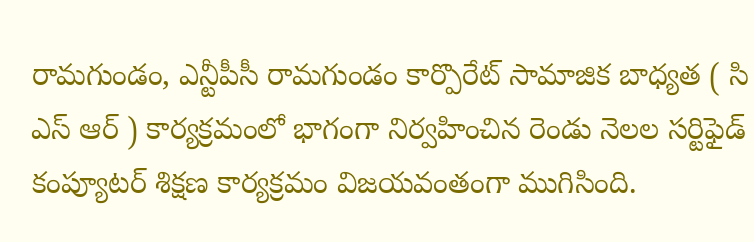రామగుండం, ఎన్టీపీసీ రామగుండం కార్పొరేట్ సామాజిక బాధ్యత ( సి ఎస్ ఆర్ ) కార్యక్రమంలో భాగంగా నిర్వహించిన రెండు నెలల సర్టిఫైడ్ కంప్యూటర్ శిక్షణ కార్యక్రమం విజయవంతంగా ముగిసింది.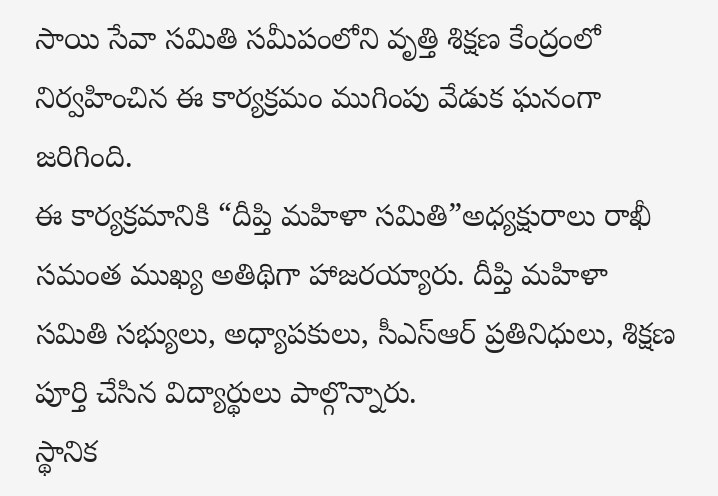సాయి సేవా సమితి సమీపంలోని వృత్తి శిక్షణ కేంద్రంలో నిర్వహించిన ఈ కార్యక్రమం ముగింపు వేడుక ఘనంగా జరిగింది.
ఈ కార్యక్రమానికి “దీప్తి మహిళా సమితి”అధ్యక్షురాలు రాఖీ సమంత ముఖ్య అతిథిగా హాజరయ్యారు. దీప్తి మహిళా సమితి సభ్యులు, అధ్యాపకులు, సీఎస్ఆర్ ప్రతినిధులు, శిక్షణ పూర్తి చేసిన విద్యార్థులు పాల్గొన్నారు.
స్థానిక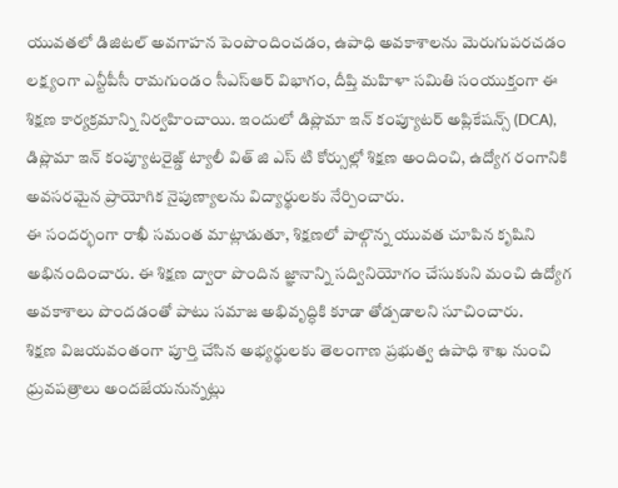యువతలో డిజిటల్ అవగాహన పెంపొందించడం, ఉపాధి అవకాశాలను మెరుగుపరచడం లక్ష్యంగా ఎన్టీపీసీ రామగుండం సీఎస్ఆర్ విభాగం, దీప్తి మహిళా సమితి సంయుక్తంగా ఈ శిక్షణ కార్యక్రమాన్ని నిర్వహించాయి. ఇందులో డిప్లొమా ఇన్ కంప్యూటర్ అప్లికేషన్స్ (DCA), డిప్లొమా ఇన్ కంప్యూటరైజ్డ్ ట్యాలీ విత్ జి ఎస్ టి కోర్సుల్లో శిక్షణ అందించి, ఉద్యోగ రంగానికి అవసరమైన ప్రాయోగిక నైపుణ్యాలను విద్యార్థులకు నేర్పించారు.
ఈ సందర్భంగా రాఖీ సమంత మాట్లాడుతూ, శిక్షణలో పాల్గొన్న యువత చూపిన కృషిని అభినందించారు. ఈ శిక్షణ ద్వారా పొందిన జ్ఞానాన్ని సద్వినియోగం చేసుకుని మంచి ఉద్యోగ అవకాశాలు పొందడంతో పాటు సమాజ అభివృద్ధికి కూడా తోడ్పడాలని సూచించారు.
శిక్షణ విజయవంతంగా పూర్తి చేసిన అభ్యర్థులకు తెలంగాణ ప్రభుత్వ ఉపాధి శాఖ నుంచి ధ్రువపత్రాలు అందజేయనున్నట్లు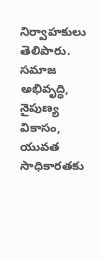నిర్వాహకులు తెలిపారు. సమాజ అభివృద్ధి, నైపుణ్య వికాసం, యువత సాధికారతకు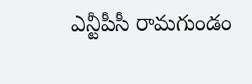ఎన్టీపీసీ రామగుండం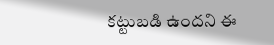కట్టుబడి ఉందని ఈ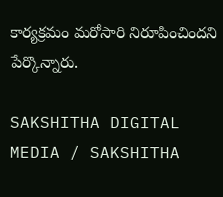కార్యక్రమం మరోసారి నిరూపించిందని పేర్కొన్నారు.

SAKSHITHA DIGITAL MEDIA / SAKSHITHA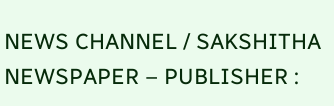NEWS CHANNEL / SAKSHITHA NEWSPAPER – PUBLISHER :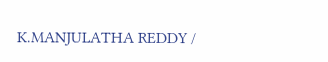K.MANJULATHA REDDY /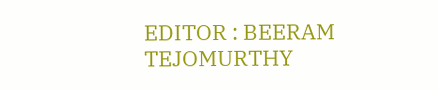EDITOR : BEERAM TEJOMURTHY